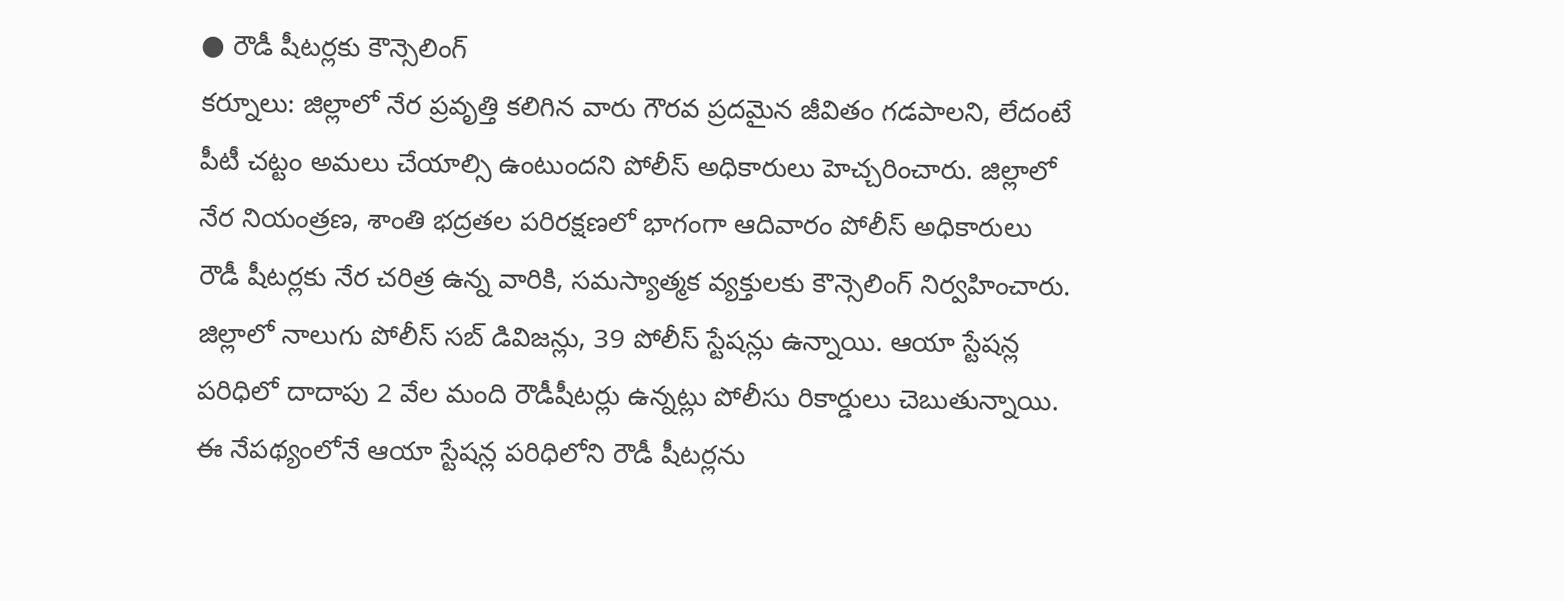● రౌడీ షీటర్లకు కౌన్సెలింగ్
కర్నూలు: జిల్లాలో నేర ప్రవృత్తి కలిగిన వారు గౌరవ ప్రదమైన జీవితం గడపాలని, లేదంటే పీటీ చట్టం అమలు చేయాల్సి ఉంటుందని పోలీస్ అధికారులు హెచ్చరించారు. జిల్లాలో నేర నియంత్రణ, శాంతి భద్రతల పరిరక్షణలో భాగంగా ఆదివారం పోలీస్ అధికారులు రౌడీ షీటర్లకు నేర చరిత్ర ఉన్న వారికి, సమస్యాత్మక వ్యక్తులకు కౌన్సెలింగ్ నిర్వహించారు. జిల్లాలో నాలుగు పోలీస్ సబ్ డివిజన్లు, 39 పోలీస్ స్టేషన్లు ఉన్నాయి. ఆయా స్టేషన్ల పరిధిలో దాదాపు 2 వేల మంది రౌడీషీటర్లు ఉన్నట్లు పోలీసు రికార్డులు చెబుతున్నాయి. ఈ నేపథ్యంలోనే ఆయా స్టేషన్ల పరిధిలోని రౌడీ షీటర్లను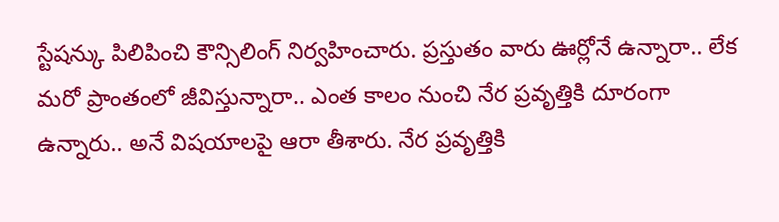స్టేషన్కు పిలిపించి కౌన్సిలింగ్ నిర్వహించారు. ప్రస్తుతం వారు ఊర్లోనే ఉన్నారా.. లేక మరో ప్రాంతంలో జీవిస్తున్నారా.. ఎంత కాలం నుంచి నేర ప్రవృత్తికి దూరంగా ఉన్నారు.. అనే విషయాలపై ఆరా తీశారు. నేర ప్రవృత్తికి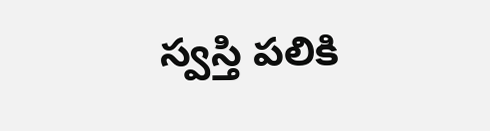స్వస్తి పలికి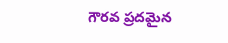గౌరవ ప్రదమైన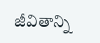జీవితాన్ని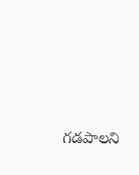గడపాలని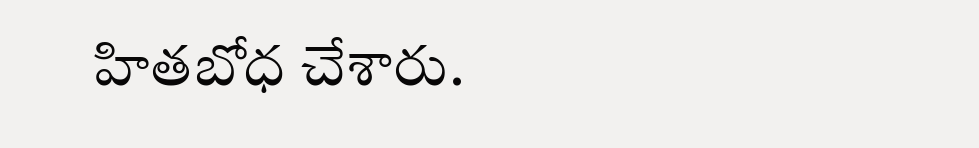హితబోధ చేశారు.